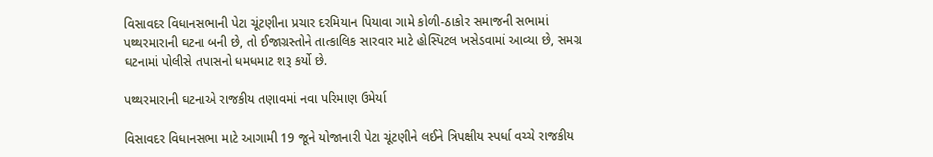વિસાવદર વિધાનસભાની પેટા ચૂંટણીના પ્રચાર દરમિયાન પિયાવા ગામે કોળી-ઠાકોર સમાજની સભામાં પથ્થરમારાની ઘટના બની છે, તો ઈજાગ્રસ્તોને તાત્કાલિક સારવાર માટે હોસ્પિટલ ખસેડવામાં આવ્યા છે, સમગ્ર ઘટનામાં પોલીસે તપાસનો ધમધમાટ શરૂ કર્યો છે.

પથ્થરમારાની ઘટનાએ રાજકીય તણાવમાં નવા પરિમાણ ઉમેર્યા

વિસાવદર વિધાનસભા માટે આગામી 19 જૂને યોજાનારી પેટા ચૂંટણીને લઈને ત્રિપક્ષીય સ્પર્ધા વચ્ચે રાજકીય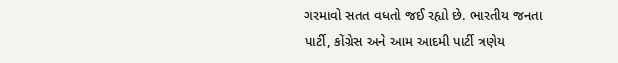ગરમાવો સતત વધતો જઈ રહ્યો છે. ભારતીય જનતા પાર્ટી, કોંગ્રેસ અને આમ આદમી પાર્ટી ત્રણેય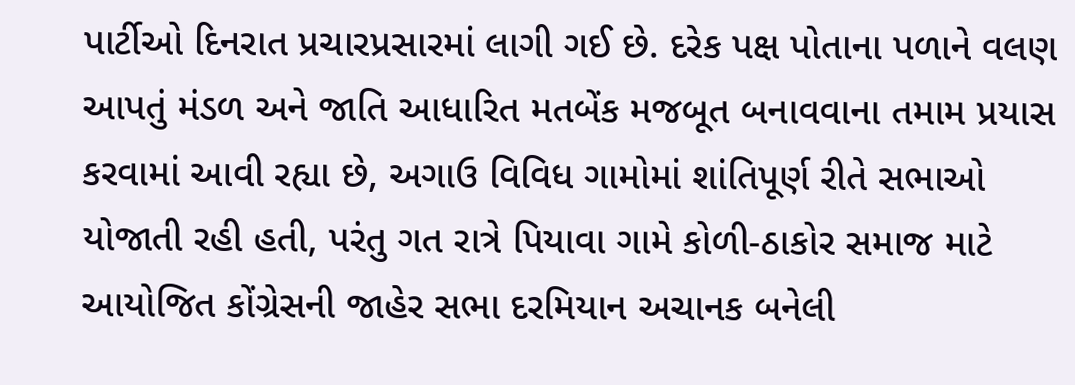પાર્ટીઓ દિનરાત પ્રચારપ્રસારમાં લાગી ગઈ છે. દરેક પક્ષ પોતાના પળાને વલણ આપતું મંડળ અને જાતિ આધારિત મતબેંક મજબૂત બનાવવાના તમામ પ્રયાસ કરવામાં આવી રહ્યા છે, અગાઉ વિવિધ ગામોમાં શાંતિપૂર્ણ રીતે સભાઓ યોજાતી રહી હતી, પરંતુ ગત રાત્રે પિયાવા ગામે કોળી-ઠાકોર સમાજ માટે આયોજિત કોંગ્રેસની જાહેર સભા દરમિયાન અચાનક બનેલી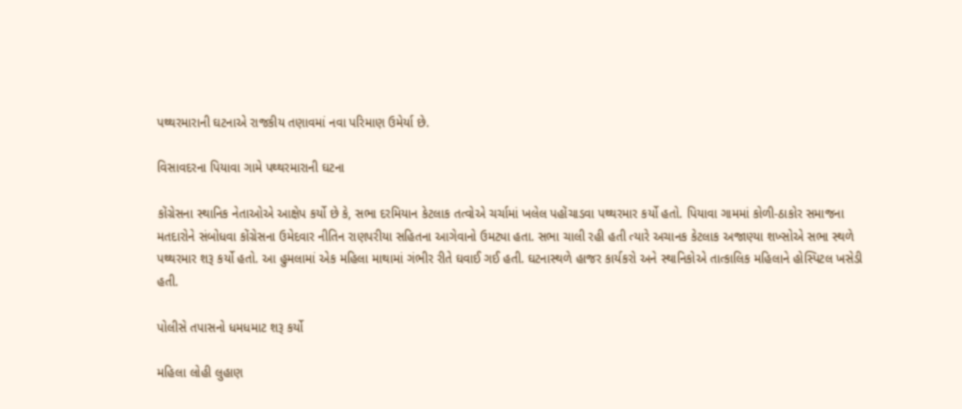પથ્થરમારાની ઘટનાએ રાજકીય તણાવમાં નવા પરિમાણ ઉમેર્યા છે.

વિસાવદરના પિયાવા ગામે પથ્થરમારાની ઘટના

કોંગ્રેસના સ્થાનિક નેતાઓએ આક્ષેપ કર્યો છે કે, સભા દરમિયાન કેટલાક તત્વોએ ચર્ચામાં ખલેલ પહોંચાડવા પથ્થરમાર કર્યો હતો. પિયાવા ગામમાં કોળી-ઠાકોર સમાજના મતદારોને સંબોધવા કોંગ્રેસના ઉમેદવાર નીતિન રાણપરીયા સહિતના આગેવાનો ઉમટ્યા હતા. સભા ચાલી રહી હતી ત્યારે અચાનક કેટલાક અજાણ્યા શખ્સોએ સભા સ્થળે પથ્થરમાર શરૂ કર્યો હતો. આ હુમલામાં એક મહિલા માથામાં ગંભીર રીતે ઘવાઈ ગઈ હતી. ઘટનાસ્થળે હાજર કાર્યકરો અને સ્થાનિકોએ તાત્કાલિક મહિલાને હોસ્પિટલ ખસેડી હતી.

પોલીસે તપાસનો ધમધમાટ શરૂ કર્યો

મહિલા લોહી લુહાણ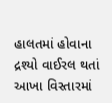હાલતમાં હોવાના દ્રશ્યો વાઈરલ થતાં આખા વિસ્તારમાં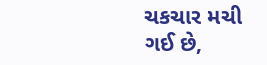ચકચાર મચી ગઈ છે,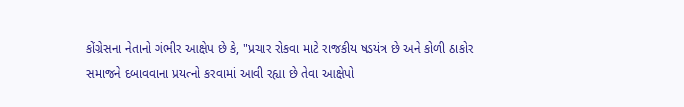કોંગ્રેસના નેતાનો ગંભીર આક્ષેપ છે કે, "પ્રચાર રોકવા માટે રાજકીય ષડયંત્ર છે અને કોળી ઠાકોર સમાજને દબાવવાના પ્રયત્નો કરવામાં આવી રહ્યા છે તેવા આક્ષેપો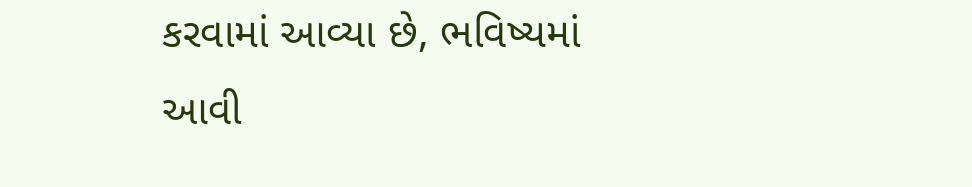કરવામાં આવ્યા છે, ભવિષ્યમાં આવી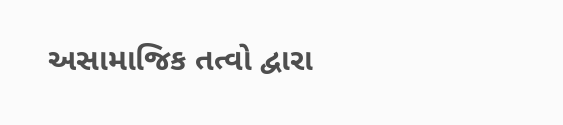અસામાજિક તત્વો દ્વારા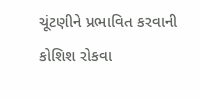ચૂંટણીને પ્રભાવિત કરવાની કોશિશ રોકવા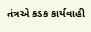તંત્રએ કડક કાર્યવાહી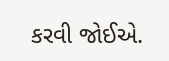કરવી જોઈએ.